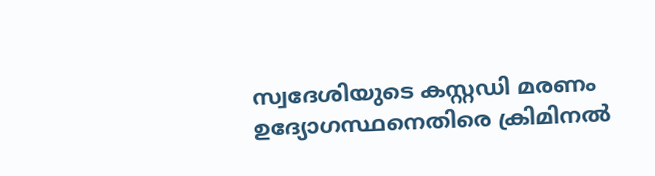സ്വദേശിയുടെ കസ്റ്റഡി മരണം ഉദ്യോഗസ്ഥനെതിരെ ക്രിമിനൽ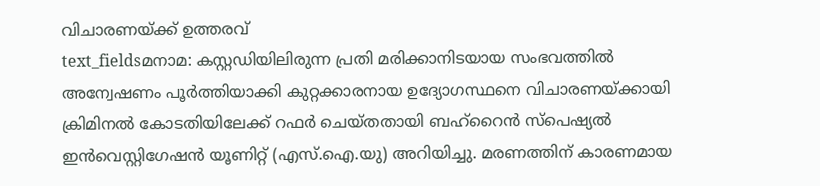വിചാരണയ്ക്ക് ഉത്തരവ്
text_fieldsമനാമ: കസ്റ്റഡിയിലിരുന്ന പ്രതി മരിക്കാനിടയായ സംഭവത്തിൽ അന്വേഷണം പൂർത്തിയാക്കി കുറ്റക്കാരനായ ഉദ്യോഗസ്ഥനെ വിചാരണയ്ക്കായി ക്രിമിനൽ കോടതിയിലേക്ക് റഫർ ചെയ്തതായി ബഹ്റൈൻ സ്പെഷ്യൽ ഇൻവെസ്റ്റിഗേഷൻ യൂണിറ്റ് (എസ്.ഐ.യു) അറിയിച്ചു. മരണത്തിന് കാരണമായ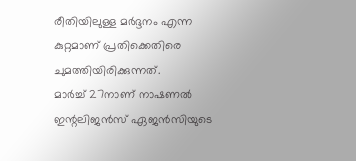രീതിയിലുള്ള മർദ്ദനം എന്ന കുറ്റമാണ് പ്രതിക്കെതിരെ ചുമത്തിയിരിക്കുന്നത്.
മാർച്ച് 27നാണ് നാഷണൽ ഇന്റലിജൻസ് ഏജൻസിയുടെ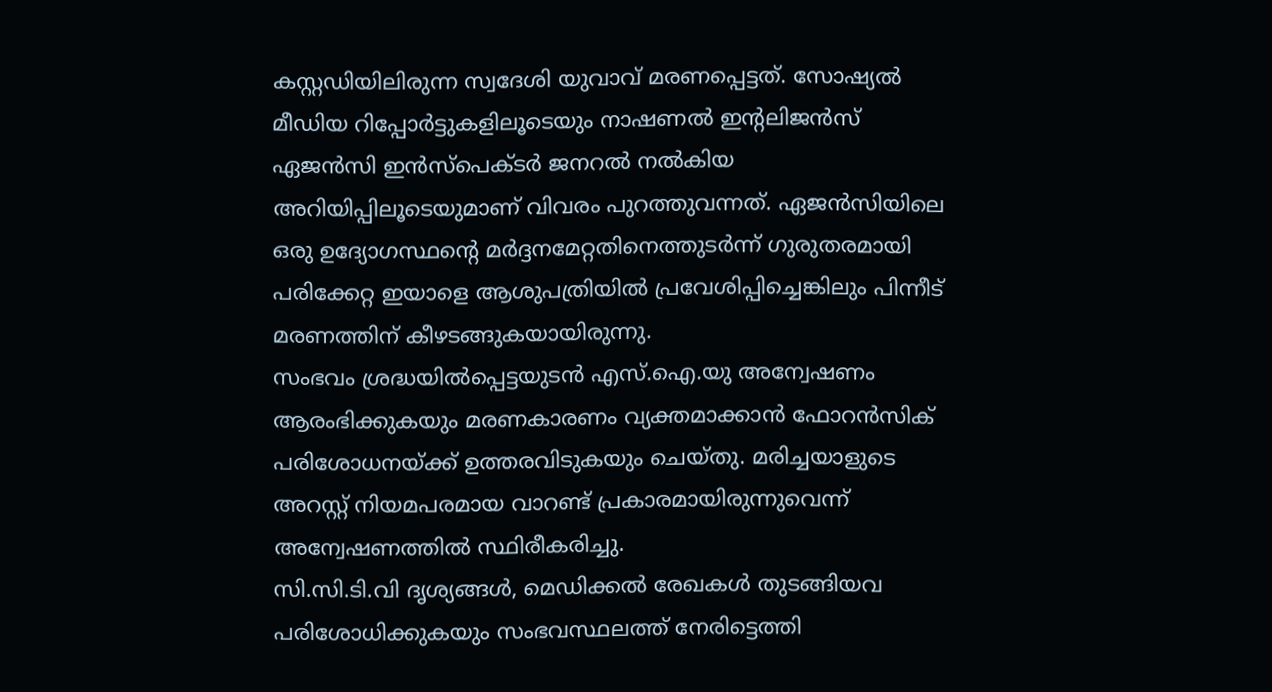കസ്റ്റഡിയിലിരുന്ന സ്വദേശി യുവാവ് മരണപ്പെട്ടത്. സോഷ്യൽ മീഡിയ റിപ്പോർട്ടുകളിലൂടെയും നാഷണൽ ഇന്റലിജൻസ് ഏജൻസി ഇൻസ്പെക്ടർ ജനറൽ നൽകിയ അറിയിപ്പിലൂടെയുമാണ് വിവരം പുറത്തുവന്നത്. ഏജൻസിയിലെ ഒരു ഉദ്യോഗസ്ഥന്റെ മർദ്ദനമേറ്റതിനെത്തുടർന്ന് ഗുരുതരമായി പരിക്കേറ്റ ഇയാളെ ആശുപത്രിയിൽ പ്രവേശിപ്പിച്ചെങ്കിലും പിന്നീട് മരണത്തിന് കീഴടങ്ങുകയായിരുന്നു.
സംഭവം ശ്രദ്ധയിൽപ്പെട്ടയുടൻ എസ്.ഐ.യു അന്വേഷണം ആരംഭിക്കുകയും മരണകാരണം വ്യക്തമാക്കാൻ ഫോറൻസിക് പരിശോധനയ്ക്ക് ഉത്തരവിടുകയും ചെയ്തു. മരിച്ചയാളുടെ അറസ്റ്റ് നിയമപരമായ വാറണ്ട് പ്രകാരമായിരുന്നുവെന്ന് അന്വേഷണത്തിൽ സ്ഥിരീകരിച്ചു.
സി.സി.ടി.വി ദൃശ്യങ്ങൾ, മെഡിക്കൽ രേഖകൾ തുടങ്ങിയവ പരിശോധിക്കുകയും സംഭവസ്ഥലത്ത് നേരിട്ടെത്തി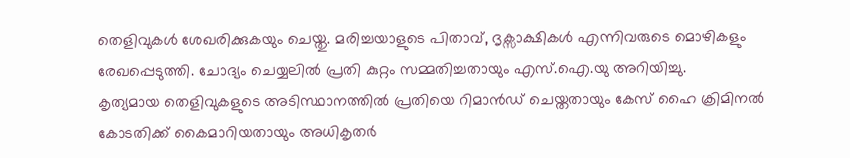തെളിവുകൾ ശേഖരിക്കുകയും ചെയ്തു. മരിച്ചയാളുടെ പിതാവ്, ദൃക്സാക്ഷികൾ എന്നിവരുടെ മൊഴികളും രേഖപ്പെടുത്തി. ചോദ്യം ചെയ്യലിൽ പ്രതി കുറ്റം സമ്മതിച്ചതായും എസ്.ഐ.യു അറിയിച്ചു.
കൃത്യമായ തെളിവുകളുടെ അടിസ്ഥാനത്തിൽ പ്രതിയെ റിമാൻഡ് ചെയ്തതായും കേസ് ഹൈ ക്രിമിനൽ കോടതിക്ക് കൈമാറിയതായും അധികൃതർ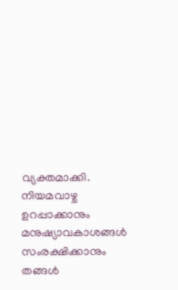വ്യക്തമാക്കി. നിയമവാഴ്ച ഉറപ്പാക്കാനും മനുഷ്യാവകാശങ്ങൾ സംരക്ഷിക്കാനും തങ്ങൾ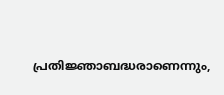പ്രതിജ്ഞാബദ്ധരാണെന്നും,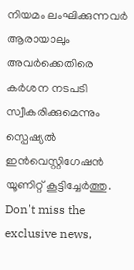നിയമം ലംഘിക്കുന്നവർ ആരായാലും അവർക്കെതിരെ കർശന നടപടി സ്വീകരിക്കുമെന്നും സ്പെഷ്യൽ ഇൻവെസ്റ്റിഗേഷൻ യൂണിറ്റ് കൂട്ടിച്ചേർത്തു.
Don't miss the exclusive news,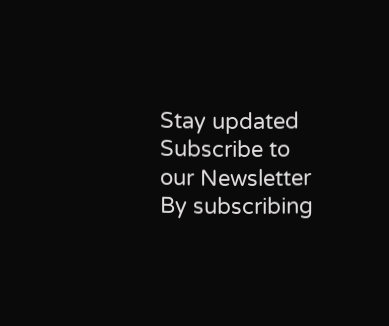Stay updated
Subscribe to our Newsletter
By subscribing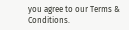you agree to our Terms & Conditions.